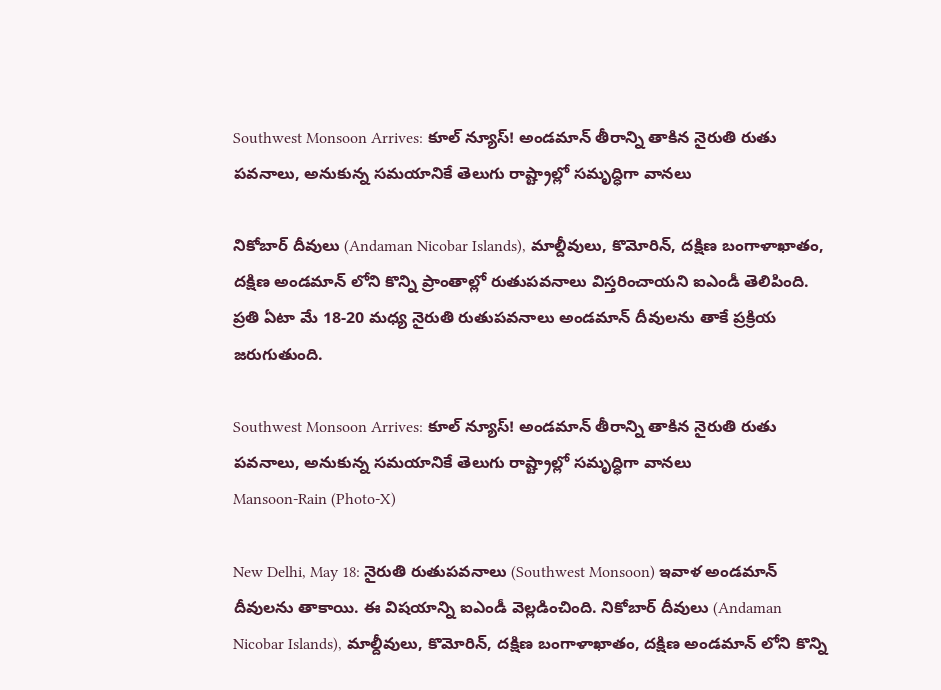Southwest Monsoon Arrives: కూల్ న్యూస్! అండ‌మాన్ తీరాన్ని తాకిన నైరుతి రుతు ప‌వ‌నాలు, అనుకున్న స‌మయానికే తెలుగు రాష్ట్రాల్లో స‌మృద్ధిగా వాన‌లు

నికోబార్ దీవులు (Andaman Nicobar Islands), మాల్దీవులు, కొమోరిన్, దక్షిణ బంగాళాఖాతం, దక్షిణ అండమాన్ లోని కొన్ని ప్రాంతాల్లో రుతుపవనాలు విస్తరించాయని ఐఎండీ తెలిపింది. ప్రతి ఏటా మే 18-20 మధ్య నైరుతి రుతుపవనాలు అండమాన్ దీవులను తాకే ప్రక్రియ జరుగుతుంది.

Southwest Monsoon Arrives: కూల్ న్యూస్! అండ‌మాన్ తీరాన్ని తాకిన నైరుతి రుతు ప‌వ‌నాలు, అనుకున్న స‌మయానికే తెలుగు రాష్ట్రాల్లో స‌మృద్ధిగా వాన‌లు
Mansoon-Rain (Photo-X)

New Delhi, May 18: నైరుతి రుతుపవనాలు (Southwest Monsoon) ఇవాళ అండమాన్ దీవులను తాకాయి. ఈ విషయాన్ని ఐఎండీ వెల్లడించింది. నికోబార్ దీవులు (Andaman Nicobar Islands), మాల్దీవులు, కొమోరిన్, దక్షిణ బంగాళాఖాతం, దక్షిణ అండమాన్ లోని కొన్ని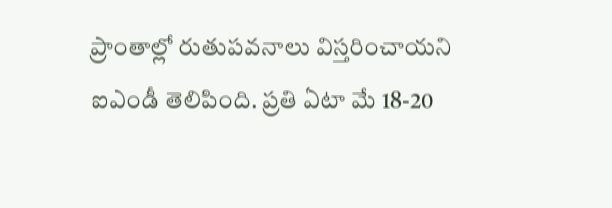ప్రాంతాల్లో రుతుపవనాలు విస్తరించాయని ఐఎండీ తెలిపింది. ప్రతి ఏటా మే 18-20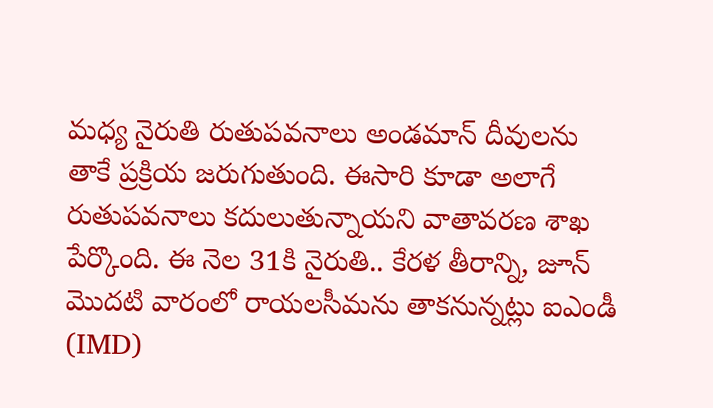మధ్య నైరుతి రుతుపవనాలు అండమాన్ దీవులను తాకే ప్రక్రియ జరుగుతుంది. ఈసారి కూడా అలాగే రుతుపవనాలు కదులుతున్నాయని వాతావరణ శాఖ పేర్కొంది. ఈ నెల 31కి నైరుతి.. కేరళ తీరాన్ని, జూన్ మొదటి వారంలో రాయలసీమను తాకనున్నట్లు ఐఎండీ (IMD)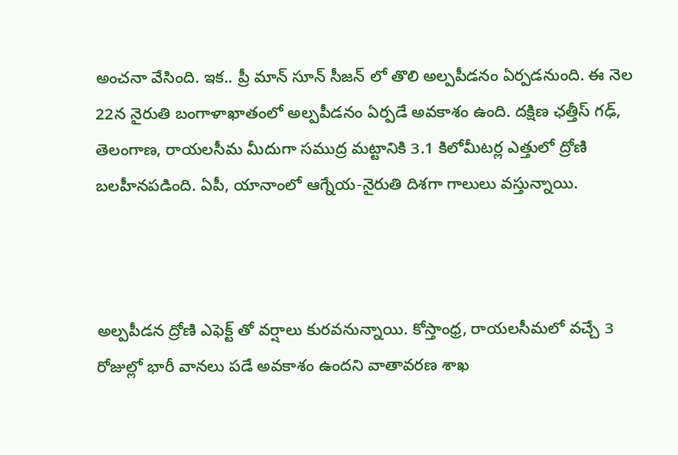అంచనా వేసింది. ఇక.. ప్రీ మాన్ సూన్ సీజన్ లో తొలి అల్పపీడనం ఏర్పడనుంది. ఈ నెల 22న నైరుతి బంగాళాఖాతంలో అల్పపీడనం ఏర్పడే అవకాశం ఉంది. దక్షిణ ఛత్తీస్ గఢ్, తెలంగాణ, రాయలసీమ మీదుగా సముద్ర మట్టానికి 3.1 కిలోమీటర్ల ఎత్తులో ద్రోణి బలహీనపడింది. ఏపీ, యానాంలో ఆగ్నేయ-నైరుతి దిశగా గాలులు వస్తున్నాయి.



అల్పపీడన ద్రోణి ఎఫెక్ట్ తో వర్షాలు కురవనున్నాయి. కోస్తాంధ్ర, రాయలసీమలో వచ్చే 3 రోజుల్లో భారీ వానలు పడే అవకాశం ఉందని వాతావరణ శాఖ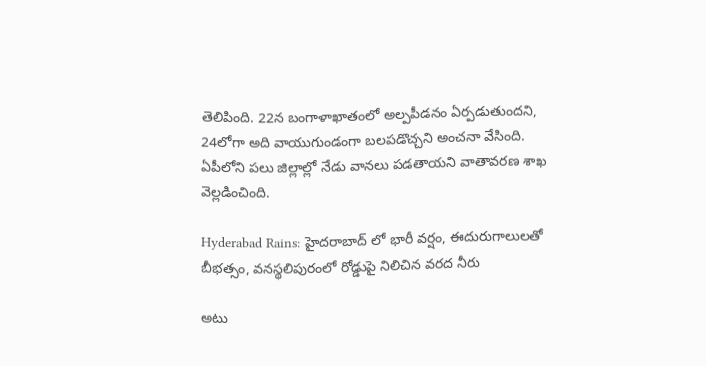తెలిపింది. 22న బంగాళాఖాతంలో అల్పపీడనం ఏర్పడుతుందని, 24లోగా అది వాయుగుండంగా బలపడొచ్చని అంచనా వేసింది. ఏపీలోని పలు జిల్లాల్లో నేడు వానలు పడతాయని వాతావరణ శాఖ వెల్లడించింది.

Hyderabad Rains: హైద‌రాబాద్ లో భారీ వ‌ర్షం, ఈదురుగాలుల‌తో బీభ‌త్సం, వ‌నస్థ‌లిపురంలో రోడ్డుపై నిలిచిన వ‌ర‌ద నీరు

అటు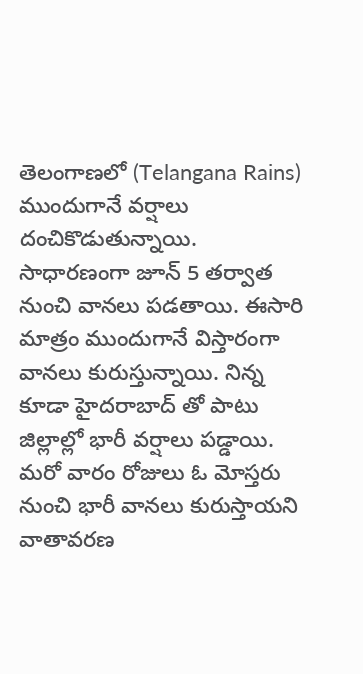తెలంగాణలో (Telangana Rains) ముందుగానే వర్షాలు దంచికొడుతున్నాయి. సాధారణంగా జూన్ 5 తర్వాత నుంచి వానలు పడతాయి. ఈసారి మాత్రం ముందుగానే విస్తారంగా వానలు కురుస్తున్నాయి. నిన్న కూడా హైదరాబాద్ తో పాటు జిల్లాల్లో భారీ వర్షాలు పడ్డాయి. మరో వారం రోజులు ఓ మోస్తరు నుంచి భారీ వానలు కురుస్తాయని వాతావరణ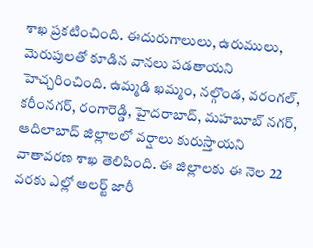శాఖ ప్రకటించింది. ఈదురుగాలులు, ఉరుములు, మెరుపులతో కూడిన వానలు పడతాయని హెచ్చరించింది. ఉమ్మడి ఖమ్మం, నల్గొండ, వరంగల్, కరీంనగర్, రంగారెడ్డి, హైదరాబాద్, మహబూబ్ నగర్, ఆదిలాబాద్ జిల్లాలలో వర్షాలు కురుస్తాయని వాతావరణ శాఖ తెలిపింది. ఈ జిల్లాలకు ఈ నెల 22 వరకు ఎల్లో అలర్ట్ జారీ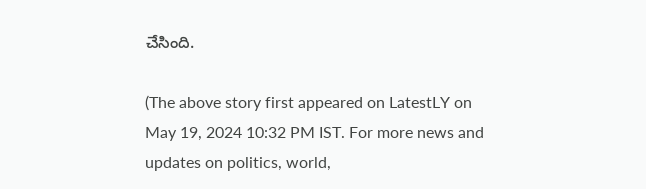చేసింది.

(The above story first appeared on LatestLY on May 19, 2024 10:32 PM IST. For more news and updates on politics, world,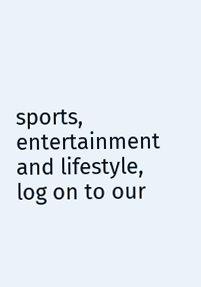sports, entertainment and lifestyle, log on to our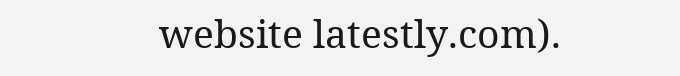website latestly.com).